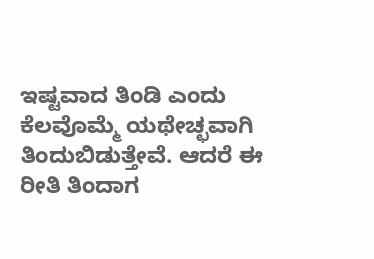ಇಷ್ಟವಾದ ತಿಂಡಿ ಎಂದು ಕೆಲವೊಮ್ಮೆ ಯಥೇಚ್ಛವಾಗಿ ತಿಂದುಬಿಡುತ್ತೇವೆ. ಆದರೆ ಈ ರೀತಿ ತಿಂದಾಗ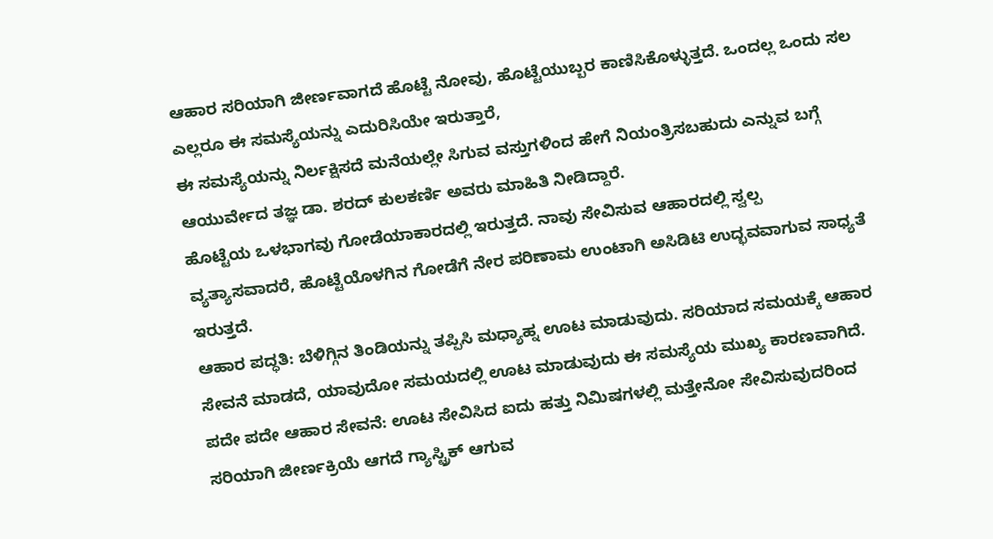ಆಹಾರ ಸರಿಯಾಗಿ ಜೀರ್ಣವಾಗದೆ ಹೊಟ್ಟೆ ನೋವು, ಹೊಟ್ಟೆಯುಬ್ಬರ ಕಾಣಿಸಿಕೊಳ್ಳುತ್ತದೆ. ಒಂದಲ್ಲ ಒಂದು ಸಲ ಎಲ್ಲರೂ ಈ ಸಮಸ್ಯೆಯನ್ನು ಎದುರಿಸಿಯೇ ಇರುತ್ತಾರೆ,
ಈ ಸಮಸ್ಯೆಯನ್ನು ನಿರ್ಲಕ್ಷಿಸದೆ ಮನೆಯಲ್ಲೇ ಸಿಗುವ ವಸ್ತುಗಳಿಂದ ಹೇಗೆ ನಿಯಂತ್ರಿಸಬಹುದು ಎನ್ನುವ ಬಗ್ಗೆ ಆಯುರ್ವೇದ ತಜ್ಞ ಡಾ. ಶರದ್ ಕುಲಕರ್ಣಿ ಅವರು ಮಾಹಿತಿ ನೀಡಿದ್ದಾರೆ.
ಹೊಟ್ಟೆಯ ಒಳಭಾಗವು ಗೋಡೆಯಾಕಾರದಲ್ಲಿ ಇರುತ್ತದೆ. ನಾವು ಸೇವಿಸುವ ಆಹಾರದಲ್ಲಿ ಸ್ವಲ್ಪ ವ್ಯತ್ಯಾಸವಾದರೆ, ಹೊಟ್ಟೆಯೊಳಗಿನ ಗೋಡೆಗೆ ನೇರ ಪರಿಣಾಮ ಉಂಟಾಗಿ ಅಸಿಡಿಟಿ ಉದ್ಭವವಾಗುವ ಸಾಧ್ಯತೆ ಇರುತ್ತದೆ.
ಆಹಾರ ಪದ್ಧತಿ: ಬೆಳಿಗ್ಗಿನ ತಿಂಡಿಯನ್ನು ತಪ್ಪಿಸಿ ಮಧ್ಯಾಹ್ನ ಊಟ ಮಾಡುವುದು. ಸರಿಯಾದ ಸಮಯಕ್ಕೆ ಆಹಾರ ಸೇವನೆ ಮಾಡದೆ, ಯಾವುದೋ ಸಮಯದಲ್ಲಿ ಊಟ ಮಾಡುವುದು ಈ ಸಮಸ್ಯೆಯ ಮುಖ್ಯ ಕಾರಣವಾಗಿದೆ.
ಪದೇ ಪದೇ ಆಹಾರ ಸೇವನೆ: ಊಟ ಸೇವಿಸಿದ ಐದು ಹತ್ತು ನಿಮಿಷಗಳಲ್ಲಿ ಮತ್ತೇನೋ ಸೇವಿಸುವುದರಿಂದ ಸರಿಯಾಗಿ ಜೀರ್ಣಕ್ರಿಯೆ ಆಗದೆ ಗ್ಯಾಸ್ಟ್ರಿಕ್ ಆಗುವ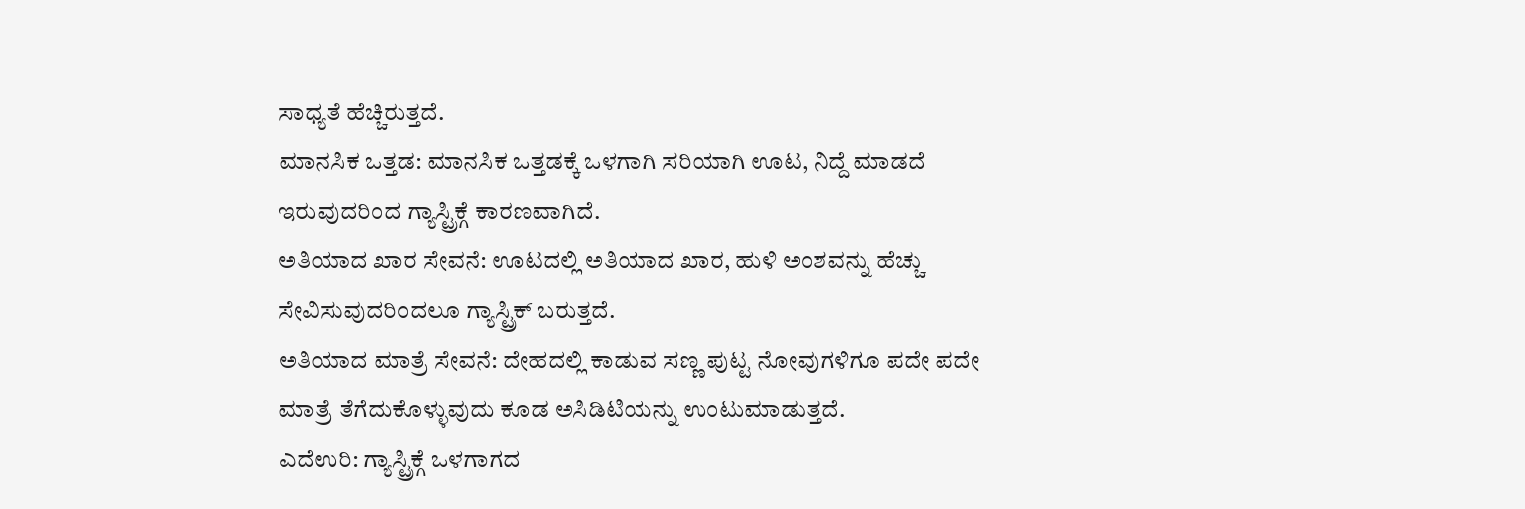ಸಾಧ್ಯತೆ ಹೆಚ್ಚಿರುತ್ತದೆ.
ಮಾನಸಿಕ ಒತ್ತಡ: ಮಾನಸಿಕ ಒತ್ತಡಕ್ಕೆ ಒಳಗಾಗಿ ಸರಿಯಾಗಿ ಊಟ, ನಿದ್ದೆ ಮಾಡದೆ ಇರುವುದರಿಂದ ಗ್ಯಾಸ್ಟ್ರಿಕ್ಗೆ ಕಾರಣವಾಗಿದೆ.
ಅತಿಯಾದ ಖಾರ ಸೇವನೆ: ಊಟದಲ್ಲಿ ಅತಿಯಾದ ಖಾರ, ಹುಳಿ ಅಂಶವನ್ನು ಹೆಚ್ಚು ಸೇವಿಸುವುದರಿಂದಲೂ ಗ್ಯಾಸ್ಟ್ರಿಕ್ ಬರುತ್ತದೆ.
ಅತಿಯಾದ ಮಾತ್ರೆ ಸೇವನೆ: ದೇಹದಲ್ಲಿ ಕಾಡುವ ಸಣ್ಣ ಪುಟ್ಟ ನೋವುಗಳಿಗೂ ಪದೇ ಪದೇ ಮಾತ್ರೆ ತೆಗೆದುಕೊಳ್ಳುವುದು ಕೂಡ ಅಸಿಡಿಟಿಯನ್ನು ಉಂಟುಮಾಡುತ್ತದೆ.
ಎದೆಉರಿ: ಗ್ಯಾಸ್ಟ್ರಿಕ್ಗೆ ಒಳಗಾಗದ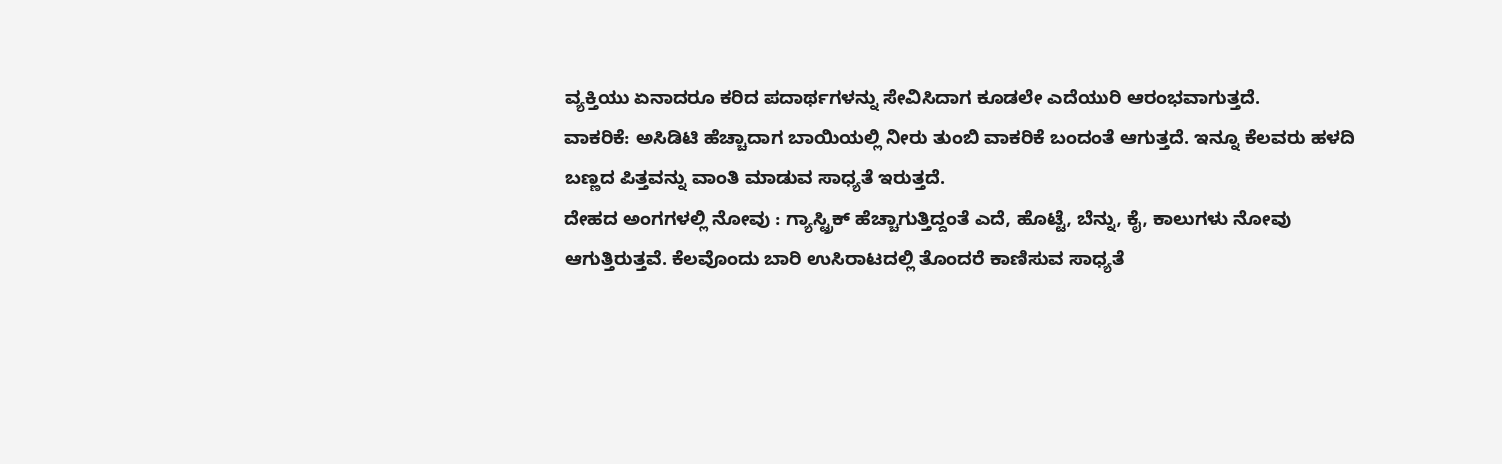ವ್ಯಕ್ತಿಯು ಏನಾದರೂ ಕರಿದ ಪದಾರ್ಥಗಳನ್ನು ಸೇವಿಸಿದಾಗ ಕೂಡಲೇ ಎದೆಯುರಿ ಆರಂಭವಾಗುತ್ತದೆ.
ವಾಕರಿಕೆ: ಅಸಿಡಿಟಿ ಹೆಚ್ಚಾದಾಗ ಬಾಯಿಯಲ್ಲಿ ನೀರು ತುಂಬಿ ವಾಕರಿಕೆ ಬಂದಂತೆ ಆಗುತ್ತದೆ. ಇನ್ನೂ ಕೆಲವರು ಹಳದಿ ಬಣ್ಣದ ಪಿತ್ತವನ್ನು ವಾಂತಿ ಮಾಡುವ ಸಾಧ್ಯತೆ ಇರುತ್ತದೆ.
ದೇಹದ ಅಂಗಗಳಲ್ಲಿ ನೋವು : ಗ್ಯಾಸ್ಟ್ರಿಕ್ ಹೆಚ್ಚಾಗುತ್ತಿದ್ದಂತೆ ಎದೆ, ಹೊಟ್ಟೆ, ಬೆನ್ನು, ಕೈ, ಕಾಲುಗಳು ನೋವು ಆಗುತ್ತಿರುತ್ತವೆ. ಕೆಲವೊಂದು ಬಾರಿ ಉಸಿರಾಟದಲ್ಲಿ ತೊಂದರೆ ಕಾಣಿಸುವ ಸಾಧ್ಯತೆ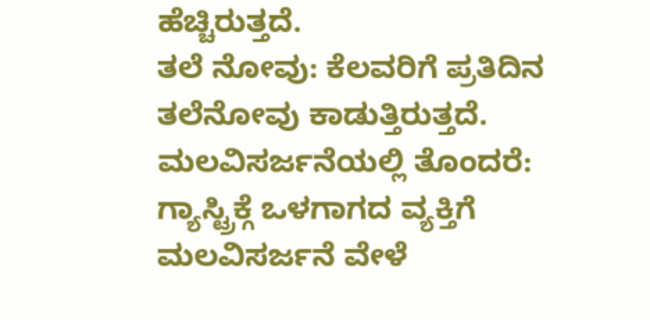ಹೆಚ್ಚಿರುತ್ತದೆ.
ತಲೆ ನೋವು: ಕೆಲವರಿಗೆ ಪ್ರತಿದಿನ ತಲೆನೋವು ಕಾಡುತ್ತಿರುತ್ತದೆ.
ಮಲವಿಸರ್ಜನೆಯಲ್ಲಿ ತೊಂದರೆ: ಗ್ಯಾಸ್ಟ್ರಿಕ್ಗೆ ಒಳಗಾಗದ ವ್ಯಕ್ತಿಗೆ ಮಲವಿಸರ್ಜನೆ ವೇಳೆ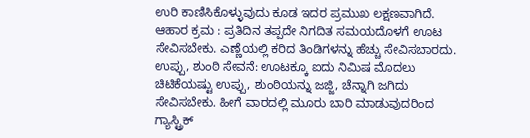ಉರಿ ಕಾಣಿಸಿಕೊಳ್ಳುವುದು ಕೂಡ ಇದರ ಪ್ರಮುಖ ಲಕ್ಷಣವಾಗಿದೆ.
ಆಹಾರ ಕ್ರಮ : ಪ್ರತಿದಿನ ತಪ್ಪದೇ ನಿಗದಿತ ಸಮಯದೊಳಗೆ ಊಟ ಸೇವಿಸಬೇಕು. ಎಣ್ಣೆಯಲ್ಲಿ ಕರಿದ ತಿಂಡಿಗಳನ್ನು ಹೆಚ್ಚು ಸೇವಿಸಬಾರದು.
ಉಪ್ಪು, ಶುಂಠಿ ಸೇವನೆ: ಊಟಕ್ಕೂ ಐದು ನಿಮಿಷ ಮೊದಲು ಚಿಟಿಕೆಯಷ್ಟು ಉಪ್ಪು, ಶುಂಠಿಯನ್ನು ಜಜ್ಜಿ, ಚೆನ್ನಾಗಿ ಜಗಿದು ಸೇವಿಸಬೇಕು. ಹೀಗೆ ವಾರದಲ್ಲಿ ಮೂರು ಬಾರಿ ಮಾಡುವುದರಿಂದ ಗ್ಯಾಸ್ಟ್ರಿಕ್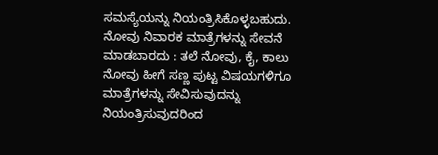ಸಮಸ್ಯೆಯನ್ನು ನಿಯಂತ್ರಿಸಿಕೊಳ್ಳಬಹುದು.
ನೋವು ನಿವಾರಕ ಮಾತ್ರೆಗಳನ್ನು ಸೇವನೆ ಮಾಡಬಾರದು : ತಲೆ ನೋವು, ಕೈ, ಕಾಲು ನೋವು ಹೀಗೆ ಸಣ್ಣ ಪುಟ್ಟ ವಿಷಯಗಳಿಗೂ ಮಾತ್ರೆಗಳನ್ನು ಸೇವಿಸುವುದನ್ನು ನಿಯಂತ್ರಿಸುವುದರಿಂದ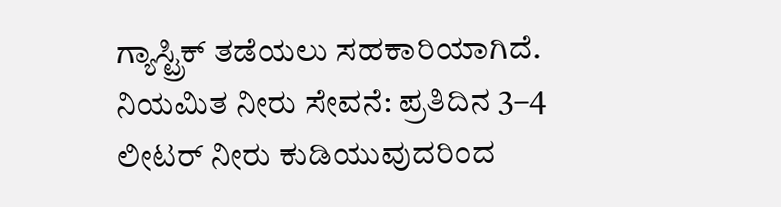ಗ್ಯಾಸ್ಟ್ರಿಕ್ ತಡೆಯಲು ಸಹಕಾರಿಯಾಗಿದೆ.
ನಿಯಮಿತ ನೀರು ಸೇವನೆ: ಪ್ರತಿದಿನ 3–4 ಲೀಟರ್ ನೀರು ಕುಡಿಯುವುದರಿಂದ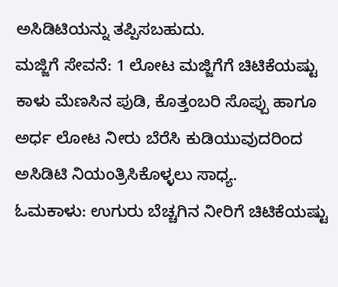ಅಸಿಡಿಟಿಯನ್ನು ತಪ್ಪಿಸಬಹುದು.
ಮಜ್ಜಿಗೆ ಸೇವನೆ: 1 ಲೋಟ ಮಜ್ಜಿಗೆಗೆ ಚಿಟಿಕೆಯಷ್ಟು ಕಾಳು ಮೆಣಸಿನ ಪುಡಿ, ಕೊತ್ತಂಬರಿ ಸೊಪ್ಪು ಹಾಗೂ ಅರ್ಧ ಲೋಟ ನೀರು ಬೆರೆಸಿ ಕುಡಿಯುವುದರಿಂದ ಅಸಿಡಿಟಿ ನಿಯಂತ್ರಿಸಿಕೊಳ್ಳಲು ಸಾಧ್ಯ.
ಓಮಕಾಳು: ಉಗುರು ಬೆಚ್ಚಗಿನ ನೀರಿಗೆ ಚಿಟಿಕೆಯಷ್ಟು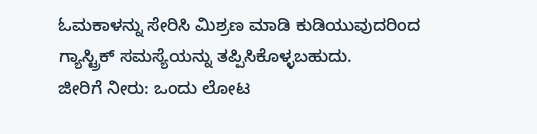ಓಮಕಾಳನ್ನು ಸೇರಿಸಿ ಮಿಶ್ರಣ ಮಾಡಿ ಕುಡಿಯುವುದರಿಂದ ಗ್ಯಾಸ್ಟ್ರಿಕ್ ಸಮಸ್ಯೆಯನ್ನು ತಪ್ಪಿಸಿಕೊಳ್ಳಬಹುದು.
ಜೀರಿಗೆ ನೀರು: ಒಂದು ಲೋಟ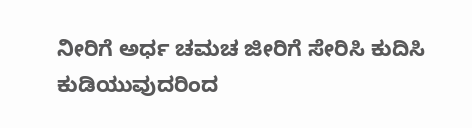ನೀರಿಗೆ ಅರ್ಧ ಚಮಚ ಜೀರಿಗೆ ಸೇರಿಸಿ ಕುದಿಸಿ ಕುಡಿಯುವುದರಿಂದ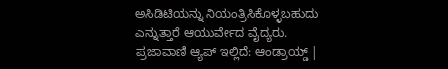ಅಸಿಡಿಟಿಯನ್ನು ನಿಯಂತ್ರಿಸಿಕೊಳ್ಳಬಹುದು ಎನ್ನುತ್ತಾರೆ ಆಯುರ್ವೇದ ವೈದ್ಯರು.
ಪ್ರಜಾವಾಣಿ ಆ್ಯಪ್ ಇಲ್ಲಿದೆ: ಆಂಡ್ರಾಯ್ಡ್ |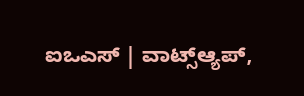ಐಒಎಸ್ | ವಾಟ್ಸ್ಆ್ಯಪ್,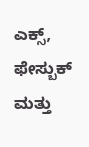ಎಕ್ಸ್, ಫೇಸ್ಬುಕ್ ಮತ್ತು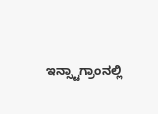ಇನ್ಸ್ಟಾಗ್ರಾಂನಲ್ಲಿ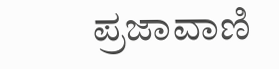ಪ್ರಜಾವಾಣಿ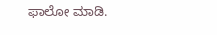ಫಾಲೋ ಮಾಡಿ.